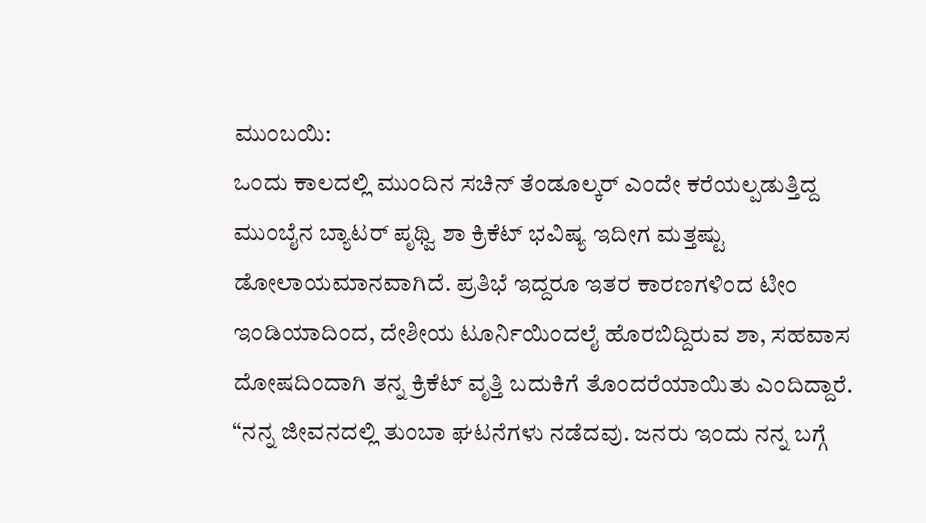ಮುಂಬಯಿ:
ಒಂದು ಕಾಲದಲ್ಲಿ ಮುಂದಿನ ಸಚಿನ್ ತೆಂಡೂಲ್ಕರ್ ಎಂದೇ ಕರೆಯಲ್ಪಡುತ್ತಿದ್ದ ಮುಂಬೈನ ಬ್ಯಾಟರ್ ಪೃಥ್ವಿ ಶಾ ಕ್ರಿಕೆಟ್ ಭವಿಷ್ಯ ಇದೀಗ ಮತ್ತಷ್ಟು ಡೋಲಾಯಮಾನವಾಗಿದೆ. ಪ್ರತಿಭೆ ಇದ್ದರೂ ಇತರ ಕಾರಣಗಳಿಂದ ಟೀಂ ಇಂಡಿಯಾದಿಂದ, ದೇಶೀಯ ಟೂರ್ನಿಯಿಂದಲೈ ಹೊರಬಿದ್ದಿರುವ ಶಾ, ಸಹವಾಸ ದೋಷದಿಂದಾಗಿ ತನ್ನ ಕ್ರಿಕೆಟ್ ವೃತ್ತಿ ಬದುಕಿಗೆ ತೊಂದರೆಯಾಯಿತು ಎಂದಿದ್ದಾರೆ.
“ನನ್ನ ಜೀವನದಲ್ಲಿ ತುಂಬಾ ಘಟನೆಗಳು ನಡೆದವು. ಜನರು ಇಂದು ನನ್ನ ಬಗ್ಗೆ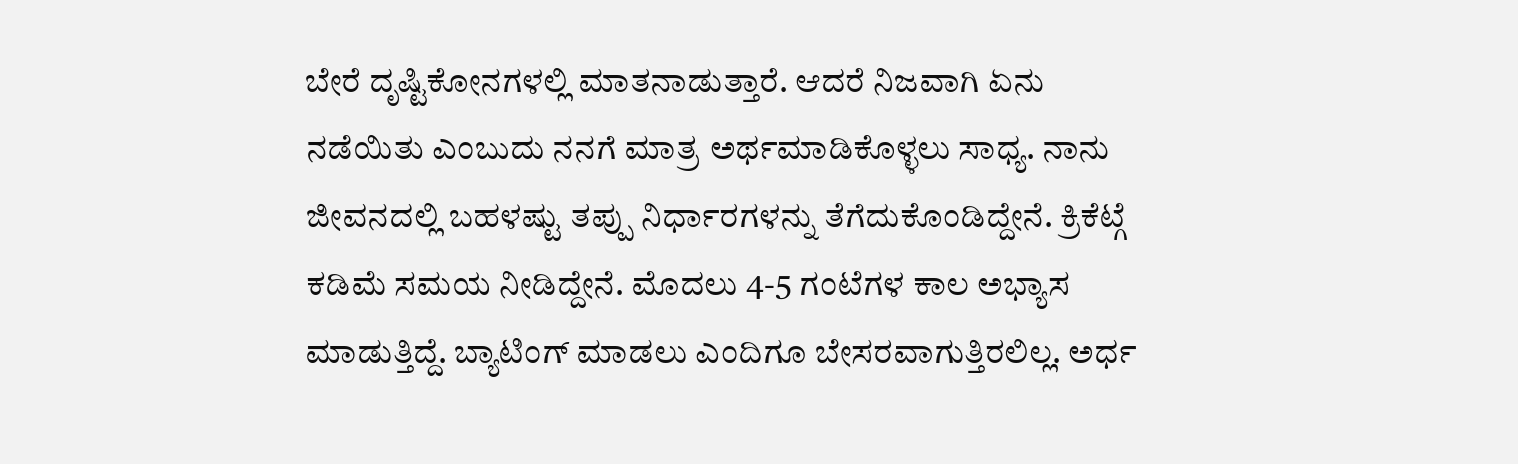ಬೇರೆ ದೃಷ್ಟಿಕೋನಗಳಲ್ಲಿ ಮಾತನಾಡುತ್ತಾರೆ. ಆದರೆ ನಿಜವಾಗಿ ಏನು ನಡೆಯಿತು ಎಂಬುದು ನನಗೆ ಮಾತ್ರ ಅರ್ಥಮಾಡಿಕೊಳ್ಳಲು ಸಾಧ್ಯ. ನಾನು ಜೀವನದಲ್ಲಿ ಬಹಳಷ್ಟು ತಪ್ಪು ನಿರ್ಧಾರಗಳನ್ನು ತೆಗೆದುಕೊಂಡಿದ್ದೇನೆ. ಕ್ರಿಕೆಟ್ಗೆ ಕಡಿಮೆ ಸಮಯ ನೀಡಿದ್ದೇನೆ. ಮೊದಲು 4-5 ಗಂಟೆಗಳ ಕಾಲ ಅಭ್ಯಾಸ ಮಾಡುತ್ತಿದ್ದೆ. ಬ್ಯಾಟಿಂಗ್ ಮಾಡಲು ಎಂದಿಗೂ ಬೇಸರವಾಗುತ್ತಿರಲಿಲ್ಲ. ಅರ್ಧ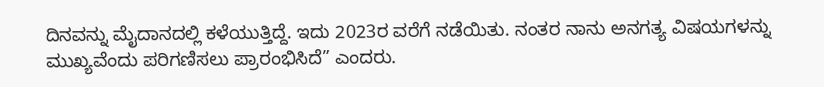ದಿನವನ್ನು ಮೈದಾನದಲ್ಲಿ ಕಳೆಯುತ್ತಿದ್ದೆ. ಇದು 2023ರ ವರೆಗೆ ನಡೆಯಿತು. ನಂತರ ನಾನು ಅನಗತ್ಯ ವಿಷಯಗಳನ್ನು ಮುಖ್ಯವೆಂದು ಪರಿಗಣಿಸಲು ಪ್ರಾರಂಭಿಸಿದೆ” ಎಂದರು.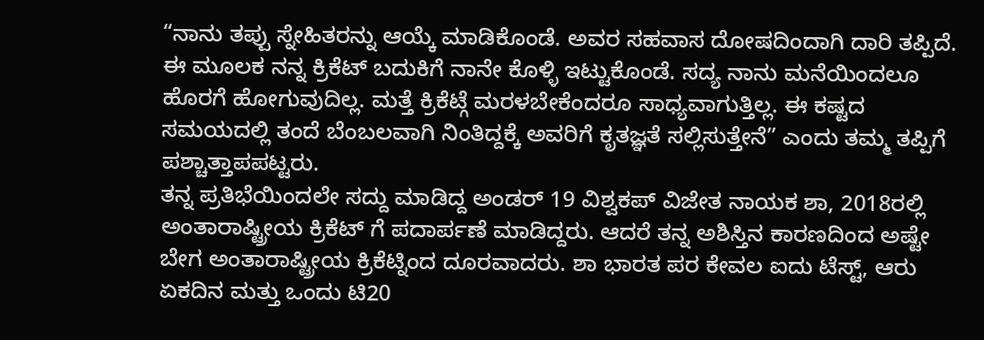“ನಾನು ತಪ್ಪು ಸ್ನೇಹಿತರನ್ನು ಆಯ್ಕೆ ಮಾಡಿಕೊಂಡೆ. ಅವರ ಸಹವಾಸ ದೋಷದಿಂದಾಗಿ ದಾರಿ ತಪ್ಪಿದೆ. ಈ ಮೂಲಕ ನನ್ನ ಕ್ರಿಕೆಟ್ ಬದುಕಿಗೆ ನಾನೇ ಕೊಳ್ಳಿ ಇಟ್ಟುಕೊಂಡೆ. ಸದ್ಯ ನಾನು ಮನೆಯಿಂದಲೂ ಹೊರಗೆ ಹೋಗುವುದಿಲ್ಲ. ಮತ್ತೆ ಕ್ರಿಕೆಟ್ಗೆ ಮರಳಬೇಕೆಂದರೂ ಸಾಧ್ಯವಾಗುತ್ತಿಲ್ಲ. ಈ ಕಷ್ಟದ ಸಮಯದಲ್ಲಿ ತಂದೆ ಬೆಂಬಲವಾಗಿ ನಿಂತಿದ್ದಕ್ಕೆ ಅವರಿಗೆ ಕೃತಜ್ಞತೆ ಸಲ್ಲಿಸುತ್ತೇನೆ” ಎಂದು ತಮ್ಮ ತಪ್ಪಿಗೆ ಪಶ್ಚಾತ್ತಾಪಪಟ್ಟರು.
ತನ್ನ ಪ್ರತಿಭೆಯಿಂದಲೇ ಸದ್ದು ಮಾಡಿದ್ದ ಅಂಡರ್ 19 ವಿಶ್ವಕಪ್ ವಿಜೇತ ನಾಯಕ ಶಾ, 2018ರಲ್ಲಿ ಅಂತಾರಾಷ್ಟ್ರೀಯ ಕ್ರಿಕೆಟ್ ಗೆ ಪದಾರ್ಪಣೆ ಮಾಡಿದ್ದರು. ಆದರೆ ತನ್ನ ಅಶಿಸ್ತಿನ ಕಾರಣದಿಂದ ಅಷ್ಟೇ ಬೇಗ ಅಂತಾರಾಷ್ಟ್ರೀಯ ಕ್ರಿಕೆಟ್ನಿಂದ ದೂರವಾದರು. ಶಾ ಭಾರತ ಪರ ಕೇವಲ ಐದು ಟೆಸ್ಟ್, ಆರು ಏಕದಿನ ಮತ್ತು ಒಂದು ಟಿ20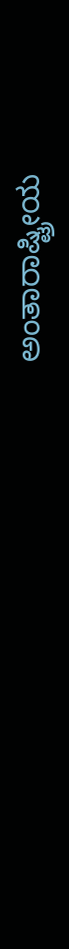ಅಂತಾರಾಷ್ಟ್ರೀಯ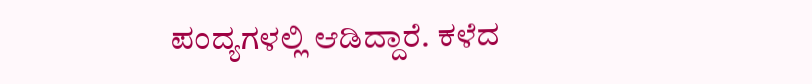ಪಂದ್ಯಗಳಲ್ಲಿ ಆಡಿದ್ದಾರೆ. ಕಳೆದ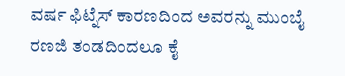ವರ್ಷ ಫಿಟ್ನೆಸ್ ಕಾರಣದಿಂದ ಅವರನ್ನು ಮುಂಬೈ ರಣಜಿ ತಂಡದಿಂದಲೂ ಕೈ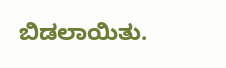ಬಿಡಲಾಯಿತು.